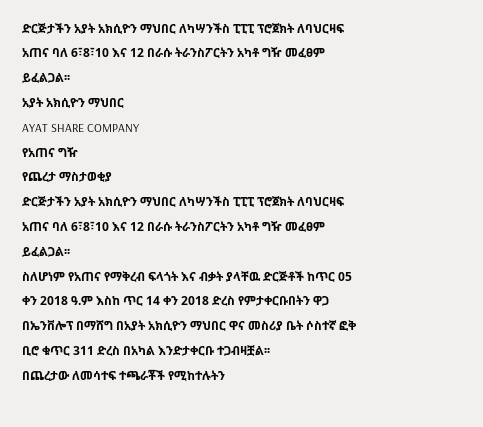ድርጅታችን አያት አክሲዮን ማህበር ለካሣንችስ ፒፒፒ ፕሮጀክት ለባህርዛፍ አጠና ባለ 6፣8፣10 እና 12 በራሱ ትራንስፖርትን አካቶ ግዥ መፈፀም ይፈልጋል፡፡
አያት አክሲዮን ማህበር
AYAT SHARE COMPANY
የአጠና ግዥ
የጨረታ ማስታወቂያ
ድርጅታችን አያት አክሲዮን ማህበር ለካሣንችስ ፒፒፒ ፕሮጀክት ለባህርዛፍ አጠና ባለ 6፣8፣10 እና 12 በራሱ ትራንስፖርትን አካቶ ግዥ መፈፀም ይፈልጋል፡፡
ስለሆነም የአጠና የማቅረብ ፍላጎት እና ብቃት ያላቸዉ ድርጅቶች ከጥር 05 ቀን 2018 ዓ.ም እስከ ጥር 14 ቀን 2018 ድረስ የምታቀርቡበትን ዋጋ በኤንቨሎፕ በማሸግ በአያት አክሲዮን ማህበር ዋና መስሪያ ቤት ሶስተኛ ፎቅ ቢሮ ቁጥር 311 ድረስ በአካል እንድታቀርቡ ተጋብዛቿል፡፡
በጨረታው ለመሳተፍ ተጫራቾች የሚከተሉትን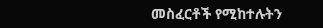መስፈርቶች የሚከተሉትን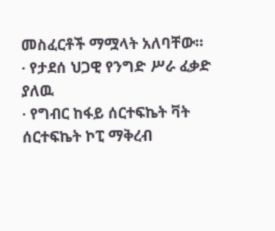መስፈርቶች ማሟላት አለባቸው።
· የታደሰ ህጋዊ የንግድ ሥራ ፈቃድ ያለዉ
· የግብር ከፋይ ሰርተፍኬት ቫት ሰርተፍኬት ኮፒ ማቅረብ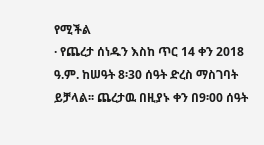የሚችል
· የጨረታ ሰነዱን እስከ ጥር 14 ቀን 2018 ዓ.ም. ከሠዓት 8፡30 ሰዓት ድረስ ማስገባት ይቻላል፡፡ ጨረታዉ በዚያኑ ቀን በ9፡00 ሰዓት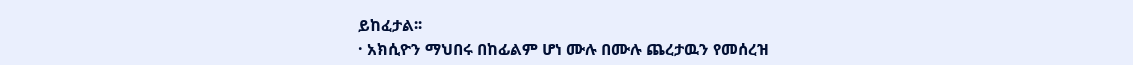ይከፈታል፡፡
· አክሲዮን ማህበሩ በከፊልም ሆነ ሙሉ በሙሉ ጨረታዉን የመሰረዝ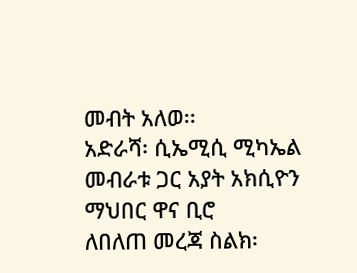መብት አለወ፡፡
አድራሻ፡ ሲኤሚሲ ሚካኤል መብራቱ ጋር አያት አክሲዮን ማህበር ዋና ቢሮ
ለበለጠ መረጃ ስልክ፡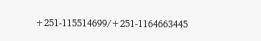+251-115514699/+251-1164663445